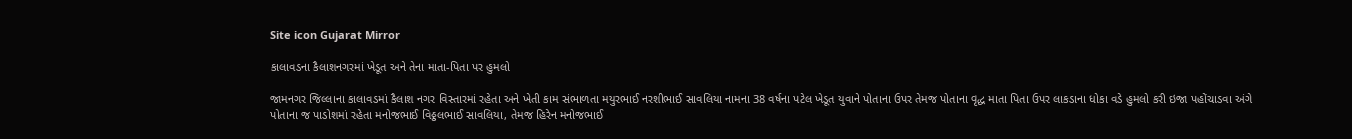Site icon Gujarat Mirror

કાલાવડના કૈલાશનગરમાં ખેડૂત અને તેના માતા-પિતા પર હુમલો

જામનગર જિલ્લાના કાલાવડમાં કૈલાશ નગર વિસ્તારમાં રહેતા અને ખેતી કામ સંભાળતા મયુરભાઈ નરશીભાઈ સાવલિયા નામના 38 વર્ષના પટેલ ખેડૂત યુવાને પોતાના ઉપર તેમજ પોતાના વૃદ્ધ માતા પિતા ઉપર લાકડાના ધોકા વડે હુમલો કરી ઇજા પહોંચાડવા અંગે પોતાના જ પાડોશમાં રહેતા મનોજભાઈ વિઠ્ઠલભાઈ સાવલિયા, તેમજ હિરેન મનોજભાઈ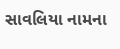સાવલિયા નામના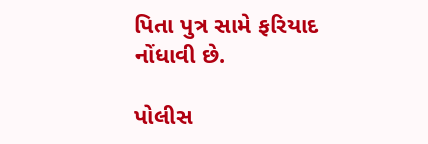પિતા પુત્ર સામે ફરિયાદ નોંધાવી છે.

પોલીસ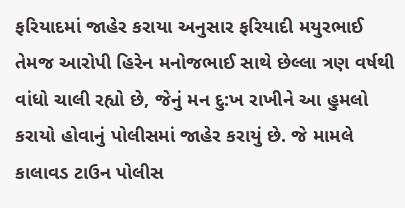ફરિયાદમાં જાહેર કરાયા અનુસાર ફરિયાદી મયુરભાઈ તેમજ આરોપી હિરેન મનોજભાઈ સાથે છેલ્લા ત્રણ વર્ષથી વાંધો ચાલી રહ્યો છે, જેનું મન દુ:ખ રાખીને આ હુમલો કરાયો હોવાનું પોલીસમાં જાહેર કરાયું છે. જે મામલે કાલાવડ ટાઉન પોલીસ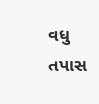વધુ તપાસ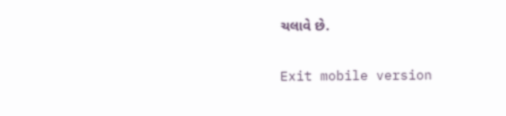ચલાવે છે.

Exit mobile version